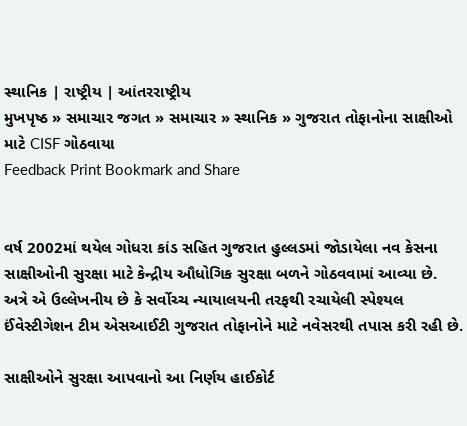સ્થાનિક | રાષ્ટ્રીય | આંતરરાષ્ટ્રીય
મુખપૃષ્ઠ » સમાચાર જગત » સમાચાર » સ્થાનિક » ગુજરાત તોફાનોના સાક્ષીઓ માટે CISF ગોઠવાયા
Feedback Print Bookmark and Share


વર્ષ 2002માં થયેલ ગોધરા કાંડ સહિત ગુજરાત હુલ્લડમાં જોડાયેલા નવ કેસના સાક્ષીઓની સુરક્ષા માટે કેન્દ્રીય ઔધોગિક સુરક્ષા બળને ગોઠવવામાં આવ્યા છે. અત્રે એ ઉલ્લેખનીય છે કે સર્વોચ્ચ ન્યાયાલયની તરફથી રચાયેલી સ્પેશ્યલ ઈંવેસ્ટીગેશન ટીમ એસઆઈટી ગુજરાત તોફાનોને માટે નવેસરથી તપાસ કરી રહી છે.

સાક્ષીઓને સુરક્ષા આપવાનો આ નિર્ણય હાઈકોર્ટ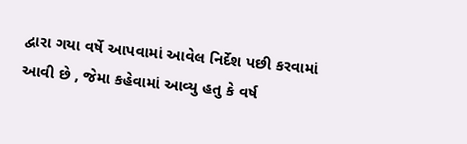દ્વારા ગયા વર્ષે આપવામાં આવેલ નિર્દેશ પછી કરવામાં આવી છે , જેમા કહેવામાં આવ્યુ હતુ કે વર્ષ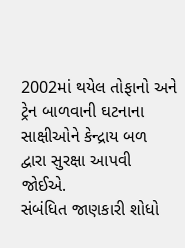2002માં થયેલ તોફાનો અને ટ્રેન બાળવાની ઘટનાના સાક્ષીઓને કેન્દ્રાય બળ દ્વારા સુરક્ષા આપવી જોઈએ.
સંબંધિત જાણકારી શોધો